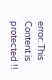error: This Content is protected !!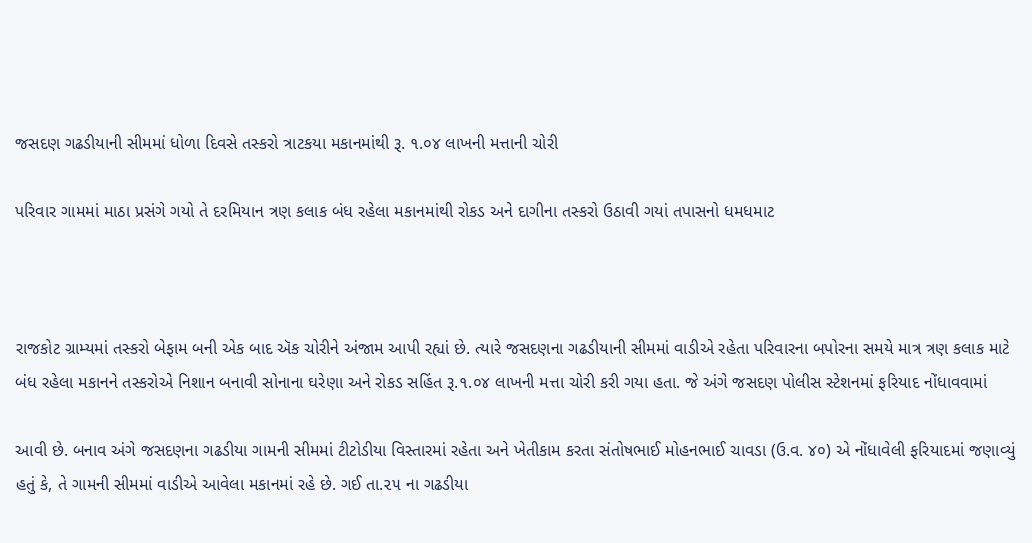જસદણ ગઢડીયાની સીમમાં ધોળા દિવસે તસ્કરો ત્રાટકયા મકાનમાંથી રૂ. ૧.૦૪ લાખની મત્તાની ચોરી

પરિવાર ગામમાં માઠા પ્રસંગે ગયો તે દરમિયાન ત્રણ કલાક બંધ રહેલા મકાનમાંથી રોકડ અને દાગીના તસ્કરો ઉઠાવી ગયાં તપાસનો ધમધમાટ



રાજકોટ ગ્રામ્યમાં તસ્કરો બેફામ બની એક બાદ ઍક ચોરીને અંજામ આપી રહ્યાં છે. ત્યારે જસદણના ગઢડીયાની સીમમાં વાડીએ રહેતા પરિવારના બપોરના સમયે માત્ર ત્રણ કલાક માટે બંધ રહેલા મકાનને તસ્કરોએ નિશાન બનાવી સોનાના ઘરેણા અને રોકડ સહિંત રૂ.૧.૦૪ લાખની મત્તા ચોરી કરી ગયા હતા. જે અંગે જસદણ પોલીસ સ્ટેશનમાં ફરિયાદ નોંધાવવામાં

આવી છે. બનાવ અંગે જસદણના ગઢડીયા ગામની સીમમાં ટીટોડીયા વિસ્તારમાં રહેતા અને ખેતીકામ કરતા સંતોષભાઈ મોહનભાઈ ચાવડા (ઉ.વ. ૪૦) એ નોંધાવેલી ફરિયાદમાં જણાવ્યું હતું કે, તે ગામની સીમમાં વાડીએ આવેલા મકાનમાં રહે છે. ગઈ તા.૨૫ ના ગઢડીયા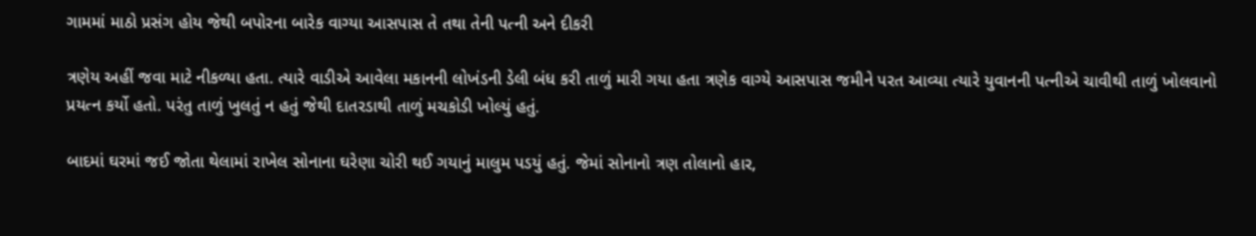ગામમાં માઠો પ્રસંગ હોય જેથી બપોરના બારેક વાગ્યા આસપાસ તે તથા તેની પત્ની અને દીકરી

ત્રણેય અહીં જવા માટે નીકળ્યા હતા. ત્યારે વાડીએ આવેલા મકાનની લોખંડની ડેલી બંધ કરી તાળું મારી ગયા હતા ત્રણેક વાગ્યે આસપાસ જમીને પરત આવ્યા ત્યારે યુવાનની પત્નીએ ચાવીથી તાળું ખોલવાનો પ્રયત્ન કર્યો હતો. પરંતુ તાળું ખુલતું ન હતું જેથી દાતરડાથી તાળું મચકોડી ખોલ્યું હતું.

બાદમાં ઘરમાં જઈ જોતા થેલામાં રાખેલ સોનાના ઘરેણા ચોરી થઈ ગયાનું માલુમ પડયું હતું. જેમાં સોનાનો ત્રણ તોલાનો હાર,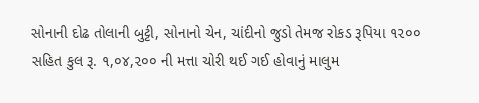સોનાની દોઢ તોલાની બુટ્ટી, સોનાનો ચેન, ચાંદીનો જુડો તેમજ રોકડ રૂપિયા ૧૨૦૦ સહિત કુલ રૂ. ૧,૦૪,૨૦૦ ની મત્તા ચોરી થઈ ગઈ હોવાનું માલુમ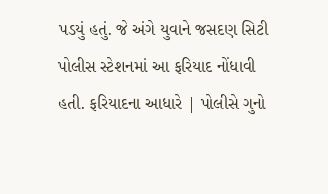પડયું હતું. જે અંગે યુવાને જસદણ સિટી પોલીસ સ્ટેશનમાં આ ફરિયાદ નોંધાવી હતી. ફરિયાદના આધારે | પોલીસે ગુનો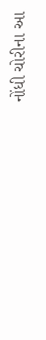નોંધી ચોરીના આ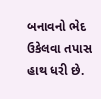બનાવનો ભેદ ઉકેલવા તપાસ હાથ ધરી છે.